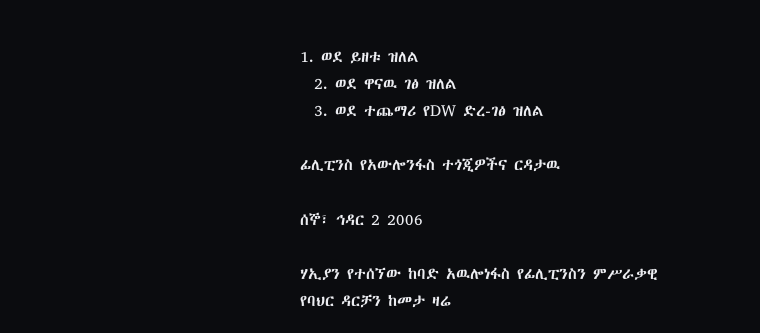1. ወደ ይዘቱ ዝለል
  2. ወደ ዋናዉ ገፅ ዝለል
  3. ወደ ተጨማሪ የDW ድረ-ገፅ ዝለል

ፊሊፒንስ የአውሎንፋስ ተጎጂዎችና ርዳታዉ

ሰኞ፣ ኅዳር 2 2006

ሃኢያን የተሰኘው ከባድ አዉሎነፋስ የፊሊፒንስን ምሥራቃዊ የባህር ዳርቻን ከመታ ዛሬ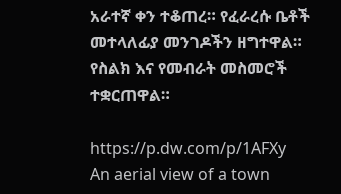አራተኛ ቀን ተቆጠረ። የፈራረሱ ቤቶች መተላለፊያ መንገዶችን ዘግተዋል። የስልክ እና የመብራት መስመሮች ተቋርጠዋል።

https://p.dw.com/p/1AFXy
An aerial view of a town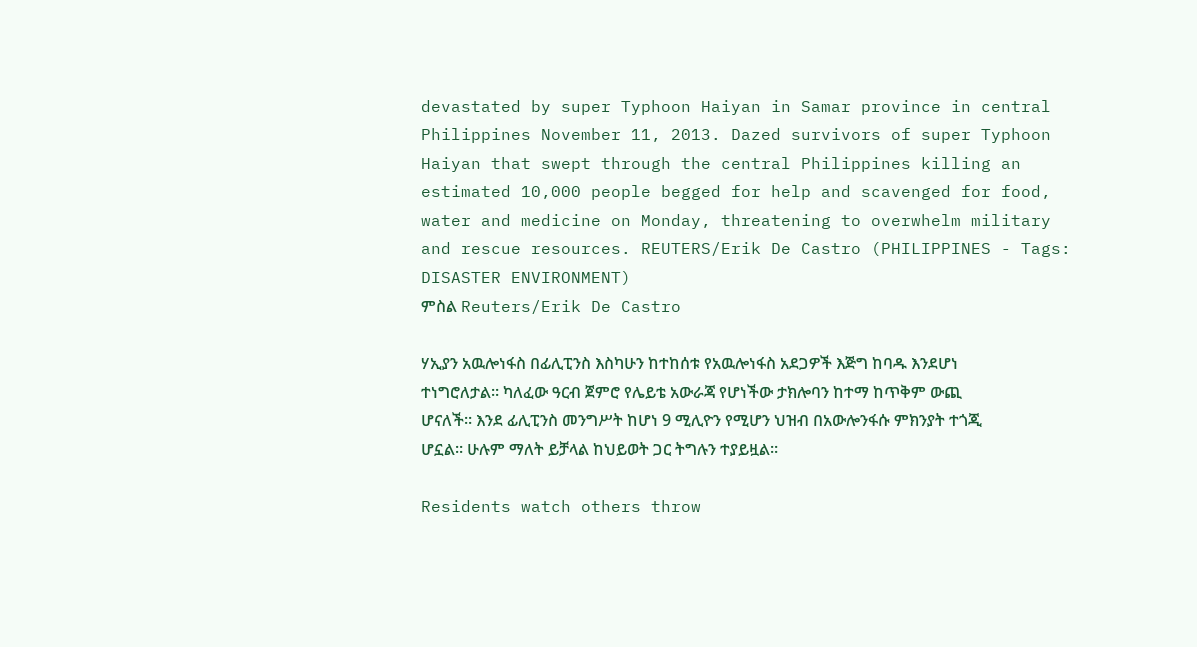devastated by super Typhoon Haiyan in Samar province in central Philippines November 11, 2013. Dazed survivors of super Typhoon Haiyan that swept through the central Philippines killing an estimated 10,000 people begged for help and scavenged for food, water and medicine on Monday, threatening to overwhelm military and rescue resources. REUTERS/Erik De Castro (PHILIPPINES - Tags: DISASTER ENVIRONMENT)
ምስል Reuters/Erik De Castro

ሃኢያን አዉሎነፋስ በፊሊፒንስ እስካሁን ከተከሰቱ የአዉሎነፋስ አደጋዎች እጅግ ከባዱ እንደሆነ ተነግሮለታል። ካለፈው ዓርብ ጀምሮ የሌይቴ አውራጃ የሆነችው ታክሎባን ከተማ ከጥቅም ውጪ ሆናለች። እንደ ፊሊፒንስ መንግሥት ከሆነ 9 ሚሊዮን የሚሆን ህዝብ በአውሎንፋሱ ምክንያት ተጎጂ ሆኗል። ሁሉም ማለት ይቻላል ከህይወት ጋር ትግሉን ተያይዟል።

Residents watch others throw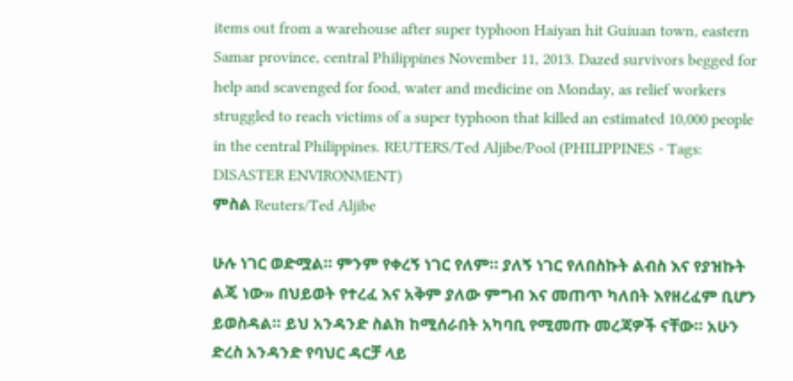items out from a warehouse after super typhoon Haiyan hit Guiuan town, eastern Samar province, central Philippines November 11, 2013. Dazed survivors begged for help and scavenged for food, water and medicine on Monday, as relief workers struggled to reach victims of a super typhoon that killed an estimated 10,000 people in the central Philippines. REUTERS/Ted Aljibe/Pool (PHILIPPINES - Tags: DISASTER ENVIRONMENT)
ምስል Reuters/Ted Aljibe

ሁሉ ነገር ወድሟል። ምንም የቀረኝ ነገር የለም። ያለኝ ነገር የለበስኩት ልብስ እና የያዝኩት ልጄ ነው» በህይወት የተረፈ እና አቅም ያለው ምግብ እና መጠጥ ካለበት እየዘረፈም ቢሆን ይወስዳል። ይህ አንዳንድ ስልክ ከሚሰራበት አካባቢ የሚመጡ መረጃዎች ናቸው። አሁን ድረስ አንዳንድ የባህር ዳርቻ ላይ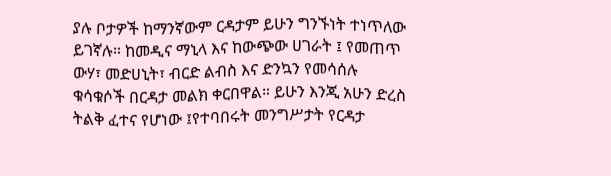ያሉ ቦታዎች ከማንኛውም ርዳታም ይሁን ግንኙነት ተነጥለው ይገኛሉ። ከመዲና ማኒላ እና ከውጭው ሀገራት ፤ የመጠጥ ውሃ፣ መድሀኒት፣ ብርድ ልብስ እና ድንኳን የመሳሰሉ ቁሳቁሶች በርዳታ መልክ ቀርበዋል። ይሁን እንጂ አሁን ድረስ ትልቅ ፈተና የሆነው ፤የተባበሩት መንግሥታት የርዳታ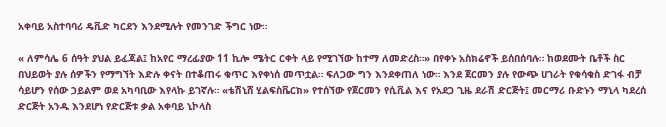አቀባይ አስተባባሪ ዴቪድ ካርደን እንደሚሉት የመንገድ ችግር ነው።

« ለምሳሌ 6 ሰዓት ያህል ይፈጃል፤ ከአየር ማረፊያው 11 ኪሎ ሜትር ርቀት ላይ የሚገኘው ከተማ ለመድረስ።» በየቀኑ አስክሬኖች ይሰበሰባሉ። ከወደሙት ቤቶች ስር በህይወት ያሉ ሰዎችን የማግኘት እድሉ ቀናት በተቆጠሩ ቁጥር እየቀነሰ መጥቷል። ፍለጋው ግን እንደቀጠለ ነው። እንደ ጀርመን ያሉ የውጭ ሀገራት የቁሳቁስ ድገፋ ብቻ ሳይሆን የሰው ኃይልም ወደ አካባቢው እየላኩ ይገኛሉ። «ቴሽኒሸ ሂልፍስቬርክ» የተሰኘው የጀርመን የሲቪል እና የአደጋ ጊዜ ደራሽ ድርጅት፤ መርማሪ ቡድኑን ማኒላ ካደረሰ ድርጅት አንዱ እንደሆነ የድርጅቱ ቃል አቀባይ ኒኮላስ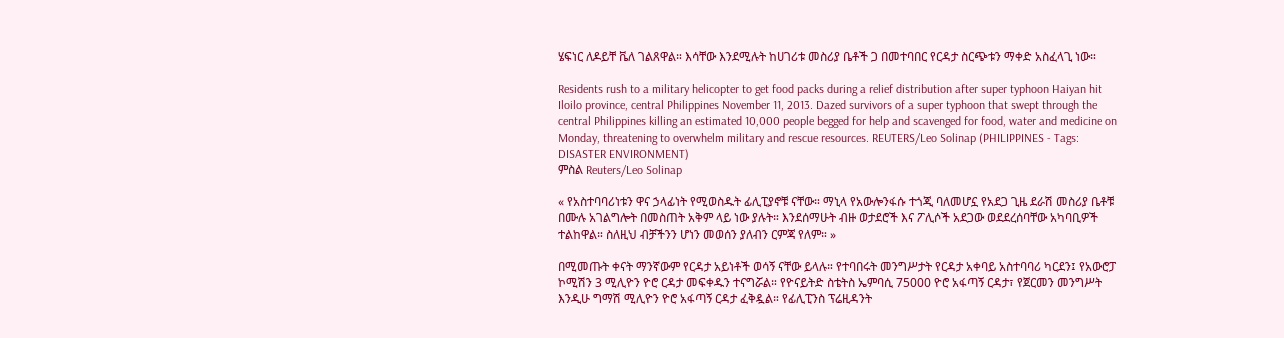ሄፍነር ለዶይቸ ቬለ ገልጸዋል። እሳቸው እንደሚሉት ከሀገሪቱ መስሪያ ቤቶች ጋ በመተባበር የርዳታ ስርጭቱን ማቀድ አስፈላጊ ነው።

Residents rush to a military helicopter to get food packs during a relief distribution after super typhoon Haiyan hit Iloilo province, central Philippines November 11, 2013. Dazed survivors of a super typhoon that swept through the central Philippines killing an estimated 10,000 people begged for help and scavenged for food, water and medicine on Monday, threatening to overwhelm military and rescue resources. REUTERS/Leo Solinap (PHILIPPINES - Tags: DISASTER ENVIRONMENT)
ምስል Reuters/Leo Solinap

« የአስተባባሪነቱን ዋና ኃላፊነት የሚወስዱት ፊሊፒያኖቹ ናቸው። ማኒላ የአውሎንፋሱ ተጎጂ ባለመሆኗ የአደጋ ጊዜ ደራሽ መስሪያ ቤቶቹ በሙሉ አገልግሎት በመስጠት አቅም ላይ ነው ያሉት። እንደሰማሁት ብዙ ወታደሮች እና ፖሊሶች አደጋው ወደደረሰባቸው አካባቢዎች ተልከዋል። ስለዚህ ብቻችንን ሆነን መወሰን ያለብን ርምጃ የለም። »

በሚመጡት ቀናት ማንኛውም የርዳታ አይነቶች ወሳኝ ናቸው ይላሉ። የተባበሩት መንግሥታት የርዳታ አቀባይ አስተባባሪ ካርደን፤ የአውሮፓ ኮሚሽን 3 ሚሊዮን ዮሮ ርዳታ መፍቀዱን ተናግሯል። የዮናይትድ ስቴትስ ኤምባሲ 75000 ዮሮ አፋጣኝ ርዳታ፣ የጀርመን መንግሥት እንዲሁ ግማሽ ሚሊዮን ዮሮ አፋጣኝ ርዳታ ፈቅዷል። የፊሊፒንስ ፕሬዚዳንት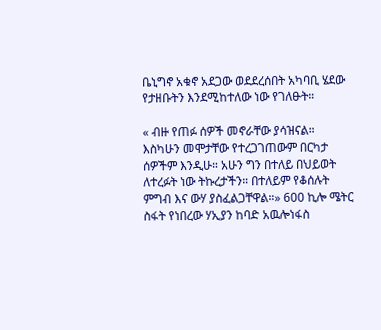ቤኒግኖ አቁኖ አደጋው ወደደረሰበት አካባቢ ሄደው የታዘቡትን እንደሚከተለው ነው የገለፁት።

« ብዙ የጠፉ ሰዎች መኖራቸው ያሳዝናል። እስካሁን መሞታቸው የተረጋገጠውም በርካታ ሰዎችም እንዲሁ። አሁን ግን በተለይ በህይወት ለተረፉት ነው ትኩረታችን። በተለይም የቆሰሉት ምግብ እና ውሃ ያስፈልጋቸዋል።» 600 ኪሎ ሜትር ስፋት የነበረው ሃኢያን ከባድ አዉሎነፋስ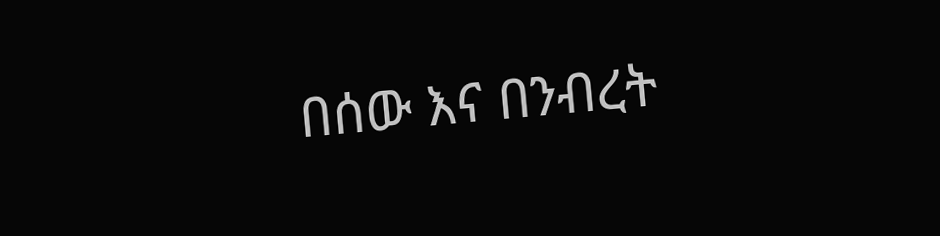በሰው እና በንብረት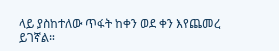ላይ ያስከተለው ጥፋት ከቀን ወደ ቀን እየጨመረ ይገኛል።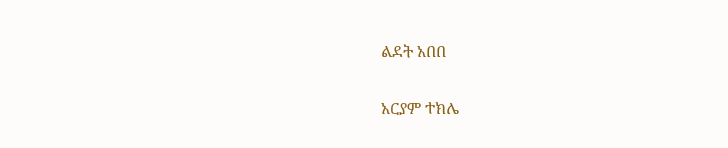ልደት አበበ

አርያም ተክሌ